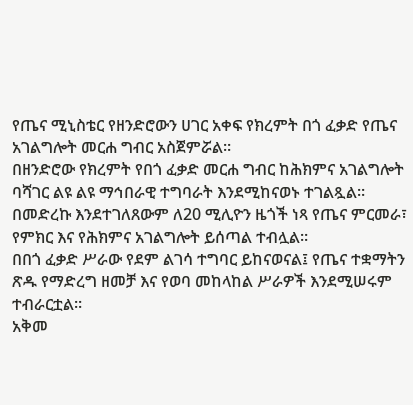የጤና ሚኒስቴር የዘንድሮውን ሀገር አቀፍ የክረምት በጎ ፈቃድ የጤና አገልግሎት መርሐ ግብር አስጀምሯል።
በዘንድሮው የክረምት የበጎ ፈቃድ መርሐ ግብር ከሕክምና አገልግሎት ባሻገር ልዩ ልዩ ማኅበራዊ ተግባራት እንደሚከናወኑ ተገልጿል።
በመድረኩ እንደተገለጸውም ለ20 ሚሊዮን ዜጎች ነጻ የጤና ምርመራ፣ የምክር እና የሕክምና አገልግሎት ይሰጣል ተብሏል።
በበጎ ፈቃድ ሥራው የደም ልገሳ ተግባር ይከናወናል፤ የጤና ተቋማትን ጽዱ የማድረግ ዘመቻ እና የወባ መከላከል ሥራዎች እንደሚሠሩም ተብራርቷል።
አቅመ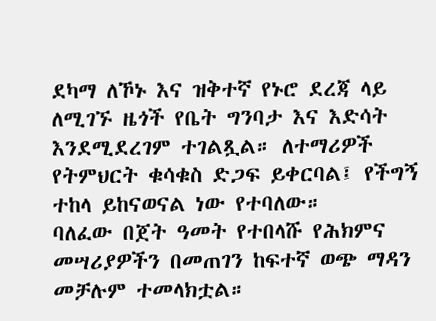ደካማ ለኾኑ እና ዝቅተኛ የኑሮ ደረጃ ላይ ለሚገኙ ዜጎች የቤት ግንባታ እና እድሳት እንደሚደረገም ተገልጿል። ለተማሪዎች የትምህርት ቁሳቁስ ድጋፍ ይቀርባል፤ የችግኝ ተከላ ይከናወናል ነው የተባለው።
ባለፈው በጀት ዓመት የተበላሹ የሕክምና መሣሪያዎችን በመጠገን ከፍተኛ ወጭ ማዳን መቻሉም ተመላክቷል።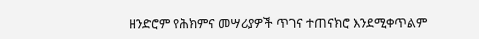ዘንድሮም የሕክምና መሣሪያዎች ጥገና ተጠናክሮ እንደሚቀጥልም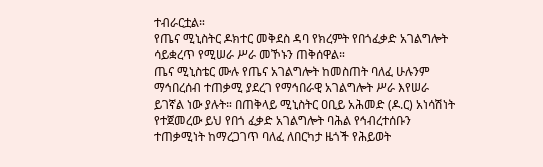ተብራርቷል።
የጤና ሚኒስትር ዶክተር መቅደስ ዳባ የክረምት የበጎፈቃድ አገልግሎት ሳይቋረጥ የሚሠራ ሥራ መኾኑን ጠቅሰዋል።
ጤና ሚኒስቴር ሙሉ የጤና አገልግሎት ከመስጠት ባለፈ ሁሉንም ማኅበረሰብ ተጠቃሚ ያደረገ የማኅበራዊ አገልግሎት ሥራ እየሠራ ይገኛል ነው ያሉት። በጠቅላይ ሚኒስትር ዐቢይ አሕመድ (ዶ.ር) አነሳሽነት የተጀመረው ይህ የበጎ ፈቃድ አገልግሎት ባሕል የኅብረተሰቡን ተጠቃሚነት ከማረጋገጥ ባለፈ ለበርካታ ዜጎች የሕይወት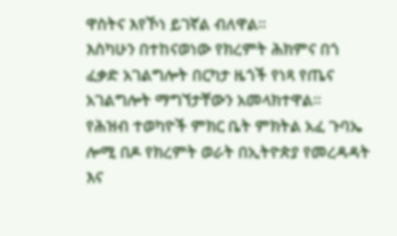ዋስትና እየኾነ ይገኛል ብለዋል።
እስካሁን በተከናወነው የክረምት ሕክምና በጎ ፈቃድ አገልግሎት በርካታ ዜጎች የነጻ የጤና አገልግሎት ማግኘታቸውን አመላክተዋል።
የሕዝብ ተወካዮች ምክር ቤት ምክትል አፈ ጉባኤ ሎሚ በዶ የክረምት ወራት በኢትዮጵያ የመረዳዳት እና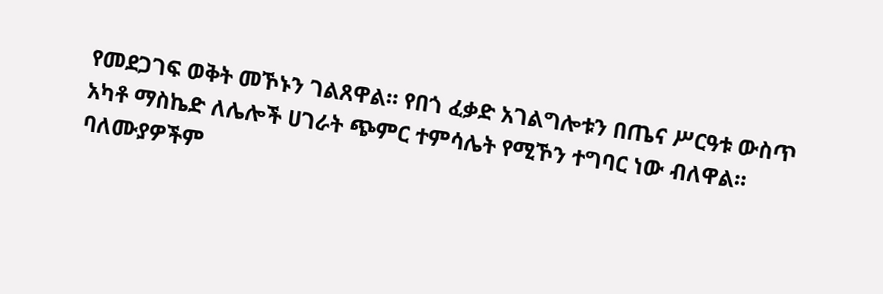የመደጋገፍ ወቅት መኾኑን ገልጸዋል። የበጎ ፈቃድ አገልግሎቱን በጤና ሥርዓቱ ውስጥ አካቶ ማስኬድ ለሌሎች ሀገራት ጭምር ተምሳሌት የሚኾን ተግባር ነው ብለዋል።
ባለሙያዎችም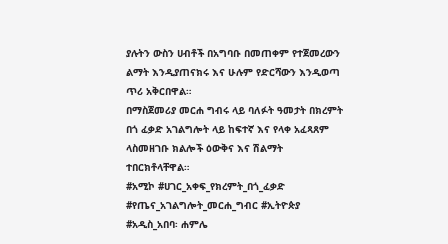ያሉትን ውስን ሀብቶች በአግባቡ በመጠቀም የተጀመረውን ልማት እንዲያጠናክሩ እና ሁሉም የድርሻውን እንዲወጣ ጥሪ አቅርበዋል።
በማስጀመሪያ መርሐ ግብሩ ላይ ባለፉት ዓመታት በክረምት በጎ ፈቃድ አገልግሎት ላይ ከፍተኛ እና የላቀ አፈጻጸም ላስመዘገቡ ክልሎች ዕውቅና እና ሽልማት ተበርክቶላቸዋል።
#አሚኮ #ሀገር_አቀፍ_የክረምት_በጎ_ፈቃድ #የጤና_አገልግሎት_መርሐ_ግብር #ኢትዮጵያ
#አዲስ_አበባ፡ ሐምሌ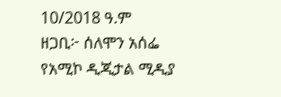10/2018 ዓ.ም
ዘጋቢ፦ ሰለሞን አሰፌ
የአሚኮ ዲጂታል ሚዲያ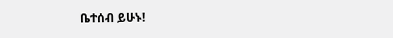ቤተሰብ ይሁኑ!